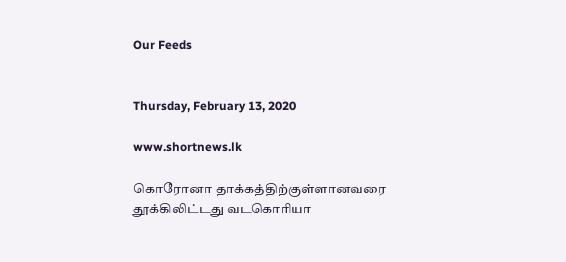Our Feeds


Thursday, February 13, 2020

www.shortnews.lk

கொரோனா தாக்கத்திற்குள்ளானவரை தூக்கிலிட்டது வடகொரியா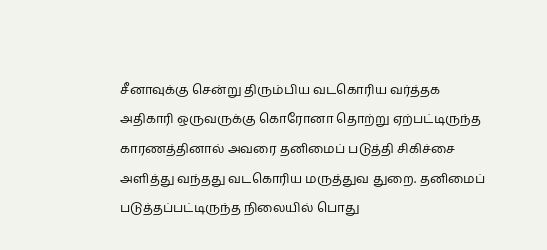சீனாவுக்கு சென்று திரும்பிய வடகொரிய வர்த்தக அதிகாரி ஒருவருக்கு கொரோனா தொற்று ஏற்பட்டிருந்த காரணத்தினால் அவரை தனிமைப் படுத்தி சிகிச்சை அளித்து வந்தது வடகொரிய மருத்துவ துறை. தனிமைப் படுத்தப்பட்டிருந்த நிலையில் பொது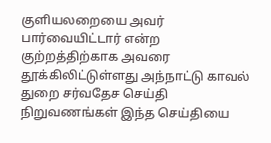குளியலறையை அவர் பார்வையிட்டார் என்ற குற்றத்திற்காக அவரை தூக்கிலிட்டுள்ளது அந்நாட்டு காவல் துறை சர்வதேச செய்தி நிறுவணங்கள் இந்த செய்தியை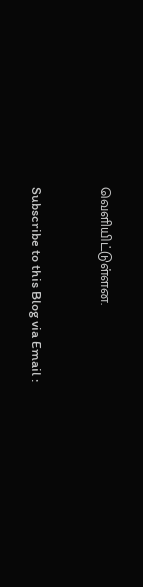வெளியிட்டுள்ளன.


Subscribe to this Blog via Email :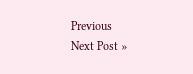Previous
Next Post »